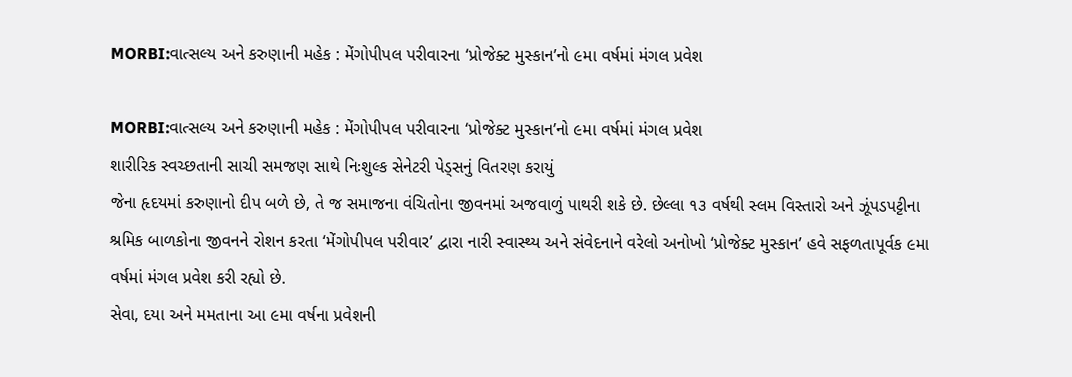MORBI:વાત્સલ્ય અને કરુણાની મહેક : મેંગોપીપલ પરીવારના ‘પ્રોજેક્ટ મુસ્કાન’નો ૯મા વર્ષમાં મંગલ પ્રવેશ

MORBI:વાત્સલ્ય અને કરુણાની મહેક : મેંગોપીપલ પરીવારના ‘પ્રોજેક્ટ મુસ્કાન’નો ૯મા વર્ષમાં મંગલ પ્રવેશ
શારીરિક સ્વચ્છતાની સાચી સમજણ સાથે નિઃશુલ્ક સેનેટરી પેડ્સનું વિતરણ કરાયું
જેના હૃદયમાં કરુણાનો દીપ બળે છે, તે જ સમાજના વંચિતોના જીવનમાં અજવાળું પાથરી શકે છે. છેલ્લા ૧૩ વર્ષથી સ્લમ વિસ્તારો અને ઝૂંપડપટ્ટીના શ્રમિક બાળકોના જીવનને રોશન કરતા ‘મેંગોપીપલ પરીવાર’ દ્વારા નારી સ્વાસ્થ્ય અને સંવેદનાને વરેલો અનોખો ‘પ્રોજેક્ટ મુસ્કાન’ હવે સફળતાપૂર્વક ૯મા વર્ષમાં મંગલ પ્રવેશ કરી રહ્યો છે.
સેવા, દયા અને મમતાના આ ૯મા વર્ષના પ્રવેશની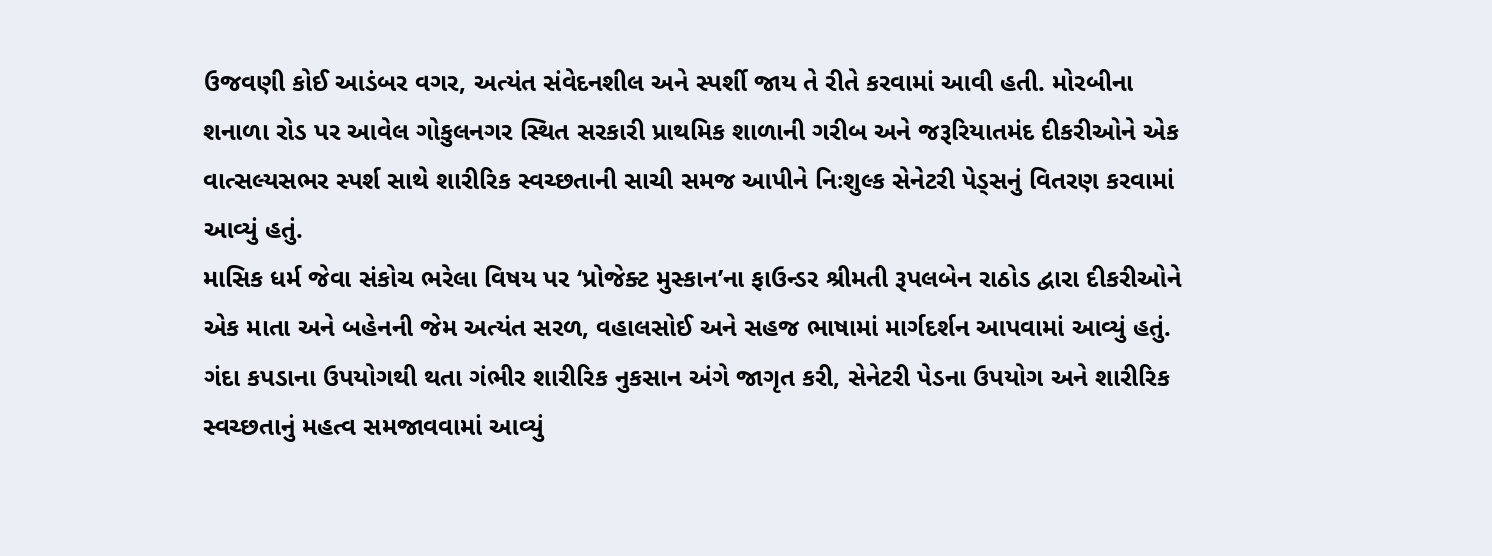ઉજવણી કોઈ આડંબર વગર, અત્યંત સંવેદનશીલ અને સ્પર્શી જાય તે રીતે કરવામાં આવી હતી. મોરબીના શનાળા રોડ પર આવેલ ગોકુલનગર સ્થિત સરકારી પ્રાથમિક શાળાની ગરીબ અને જરૂરિયાતમંદ દીકરીઓને એક વાત્સલ્યસભર સ્પર્શ સાથે શારીરિક સ્વચ્છતાની સાચી સમજ આપીને નિઃશુલ્ક સેનેટરી પેડ્સનું વિતરણ કરવામાં આવ્યું હતું.
માસિક ધર્મ જેવા સંકોચ ભરેલા વિષય પર ‘પ્રોજેક્ટ મુસ્કાન’ના ફાઉન્ડર શ્રીમતી રૂપલબેન રાઠોડ દ્વારા દીકરીઓને એક માતા અને બહેનની જેમ અત્યંત સરળ, વહાલસોઈ અને સહજ ભાષામાં માર્ગદર્શન આપવામાં આવ્યું હતું. ગંદા કપડાના ઉપયોગથી થતા ગંભીર શારીરિક નુકસાન અંગે જાગૃત કરી, સેનેટરી પેડના ઉપયોગ અને શારીરિક સ્વચ્છતાનું મહત્વ સમજાવવામાં આવ્યું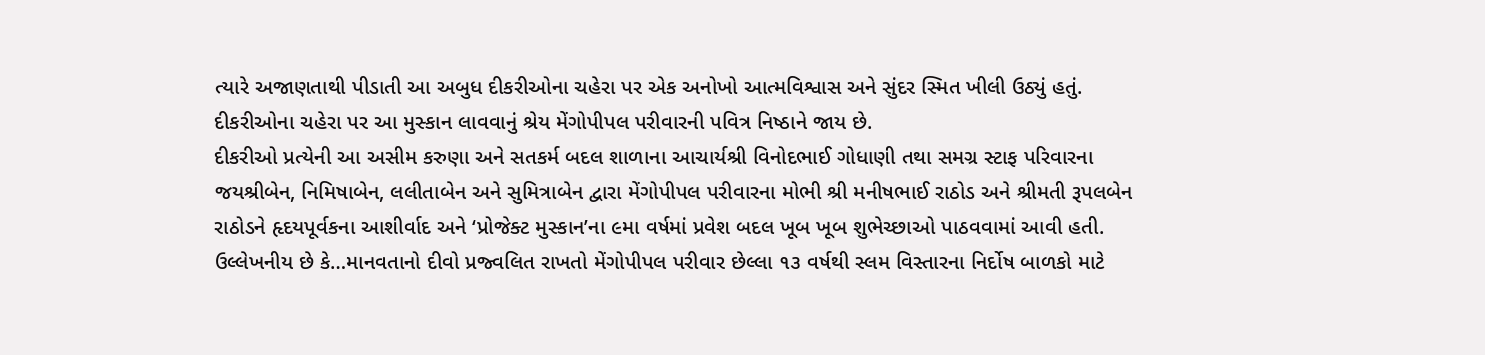ત્યારે અજાણતાથી પીડાતી આ અબુધ દીકરીઓના ચહેરા પર એક અનોખો આત્મવિશ્વાસ અને સુંદર સ્મિત ખીલી ઉઠ્યું હતું. દીકરીઓના ચહેરા પર આ મુસ્કાન લાવવાનું શ્રેય મેંગોપીપલ પરીવારની પવિત્ર નિષ્ઠાને જાય છે.
દીકરીઓ પ્રત્યેની આ અસીમ કરુણા અને સતકર્મ બદલ શાળાના આચાર્યશ્રી વિનોદભાઈ ગોધાણી તથા સમગ્ર સ્ટાફ પરિવારના જયશ્રીબેન, નિમિષાબેન, લલીતાબેન અને સુમિત્રાબેન દ્વારા મેંગોપીપલ પરીવારના મોભી શ્રી મનીષભાઈ રાઠોડ અને શ્રીમતી રૂપલબેન રાઠોડને હૃદયપૂર્વકના આશીર્વાદ અને ‘પ્રોજેક્ટ મુસ્કાન’ના ૯મા વર્ષમાં પ્રવેશ બદલ ખૂબ ખૂબ શુભેચ્છાઓ પાઠવવામાં આવી હતી.
ઉલ્લેખનીય છે કે…માનવતાનો દીવો પ્રજ્વલિત રાખતો મેંગોપીપલ પરીવાર છેલ્લા ૧૩ વર્ષથી સ્લમ વિસ્તારના નિર્દોષ બાળકો માટે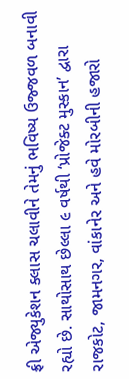ફ્રી એજ્યુકેશન ક્લાસ ચલાવીને તેમનું ભવિષ્ય ઉજ્જવળ બનાવી રહ્યો છે. સાથોસાથ છેલ્લા ૯ વર્ષથી ‘પ્રોજેક્ટ મુસ્કાન’ દ્વારા રાજકોટ, જામનગર, વાંકાનેર અને હવે મોરબીની હજારો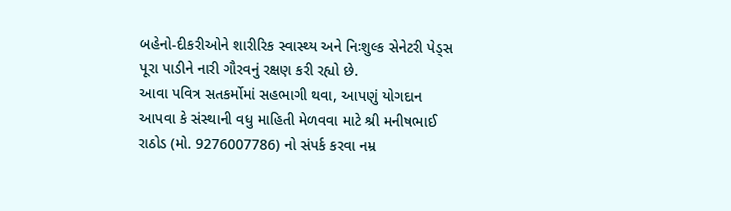બહેનો-દીકરીઓને શારીરિક સ્વાસ્થ્ય અને નિઃશુલ્ક સેનેટરી પેડ્સ પૂરા પાડીને નારી ગૌરવનું રક્ષણ કરી રહ્યો છે.
આવા પવિત્ર સતકર્મોમાં સહભાગી થવા, આપણું યોગદાન આપવા કે સંસ્થાની વધુ માહિતી મેળવવા માટે શ્રી મનીષભાઈ રાઠોડ (મો. 9276007786) નો સંપર્ક કરવા નમ્ર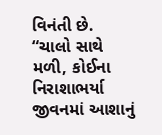વિનંતી છે.
“ચાલો સાથે મળી, કોઈના નિરાશાભર્યા જીવનમાં આશાનું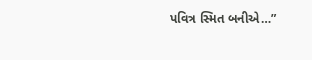પવિત્ર સ્મિત બનીએ…”